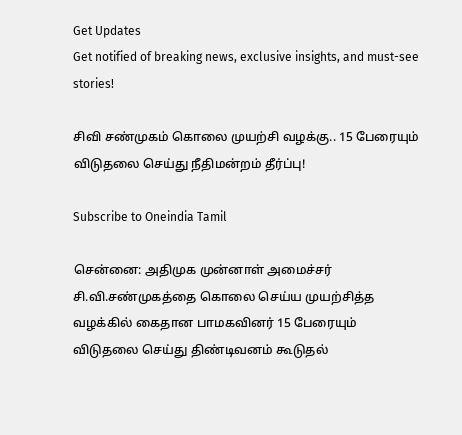Get Updates
Get notified of breaking news, exclusive insights, and must-see stories!

சிவி சண்முகம் கொலை முயற்சி வழக்கு.. 15 பேரையும் விடுதலை செய்து நீதிமன்றம் தீர்ப்பு!

Subscribe to Oneindia Tamil

சென்னை: அதிமுக முன்னாள் அமைச்சர் சி.வி.சண்முகத்தை கொலை செய்ய முயற்சித்த வழக்கில் கைதான பாமகவினர் 15 பேரையும் விடுதலை செய்து திண்டிவனம் கூடுதல்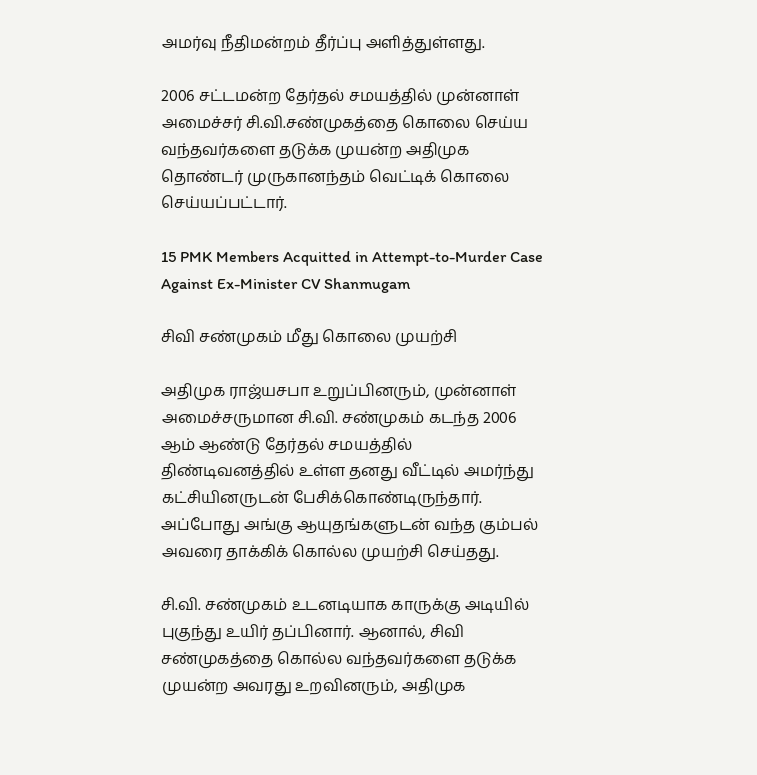அமர்வு நீதிமன்றம் தீர்ப்பு அளித்துள்ளது.

2006 சட்டமன்ற தேர்தல் சமயத்தில் முன்னாள் அமைச்சர் சி.வி.சண்முகத்தை கொலை செய்ய வந்தவர்களை தடுக்க முயன்ற அதிமுக தொண்டர் முருகானந்தம் வெட்டிக் கொலை செய்யப்பட்டார்.

15 PMK Members Acquitted in Attempt-to-Murder Case Against Ex-Minister CV Shanmugam

சிவி சண்முகம் மீது கொலை முயற்சி

அதிமுக ராஜ்யசபா உறுப்பினரும், முன்னாள் அமைச்சருமான சி.வி. சண்முகம் கடந்த 2006 ஆம் ஆண்டு தேர்தல் சமயத்தில் திண்டிவனத்தில் உள்ள தனது வீட்டில் அமர்ந்து கட்சியினருடன் பேசிக்கொண்டிருந்தார். அப்போது அங்கு ஆயுதங்களுடன் வந்த கும்பல் அவரை தாக்கிக் கொல்ல முயற்சி செய்தது.

சி.வி. சண்முகம் உடனடியாக காருக்கு அடியில் புகுந்து உயிர் தப்பினார். ஆனால், சிவி சண்முகத்தை கொல்ல வந்தவர்களை தடுக்க முயன்ற அவரது உறவினரும், அதிமுக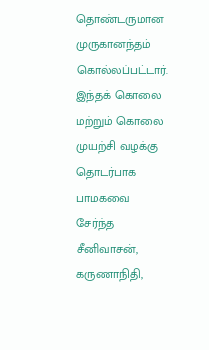தொண்டருமான முருகானந்தம் கொல்லப்பட்டார். இந்தக் கொலை மற்றும் கொலை முயற்சி வழக்கு தொடர்பாக பாமகவை சேர்ந்த சீனிவாசன், கருணாநிதி,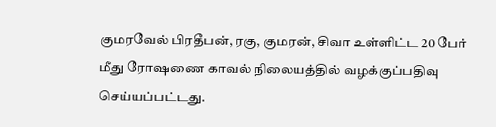குமரவேல் பிரதீபன், ரகு, குமரன், சிவா உள்ளிட்ட 20 பேர் மீது ரோஷணை காவல் நிலையத்தில் வழக்குப்பதிவு செய்யப்பட்டது.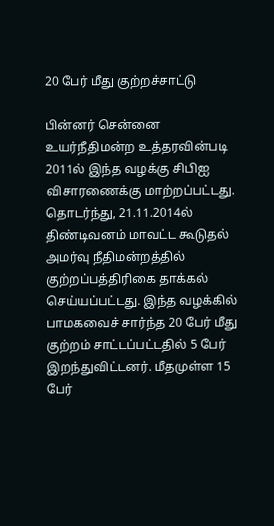20 பேர் மீது குற்றச்சாட்டு

பின்னர் சென்னை உயர்நீதிமன்ற உத்தரவின்படி 2011ல் இந்த வழக்கு சிபிஐ விசாரணைக்கு மாற்றப்பட்டது. தொடர்ந்து, 21.11.2014ல் திண்டிவனம் மாவட்ட கூடுதல் அமர்வு நீதிமன்றத்தில் குற்றப்பத்திரிகை தாக்கல் செய்யப்பட்டது. இந்த வழக்கில் பாமகவைச் சார்ந்த 20 பேர் மீது குற்றம் சாட்டப்பட்டதில் 5 பேர் இறந்துவிட்டனர். மீதமுள்ள 15 பேர்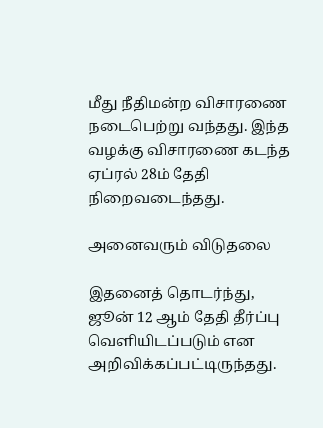மீது நீதிமன்ற விசாரணை நடைபெற்று வந்தது. இந்த வழக்கு விசாரணை கடந்த ஏப்ரல் 28ம் தேதி நிறைவடைந்தது.

அனைவரும் விடுதலை

இதனைத் தொடர்ந்து, ஜூன் 12 ஆம் தேதி தீர்ப்பு வெளியிடப்படும் என அறிவிக்கப்பட்டிருந்தது.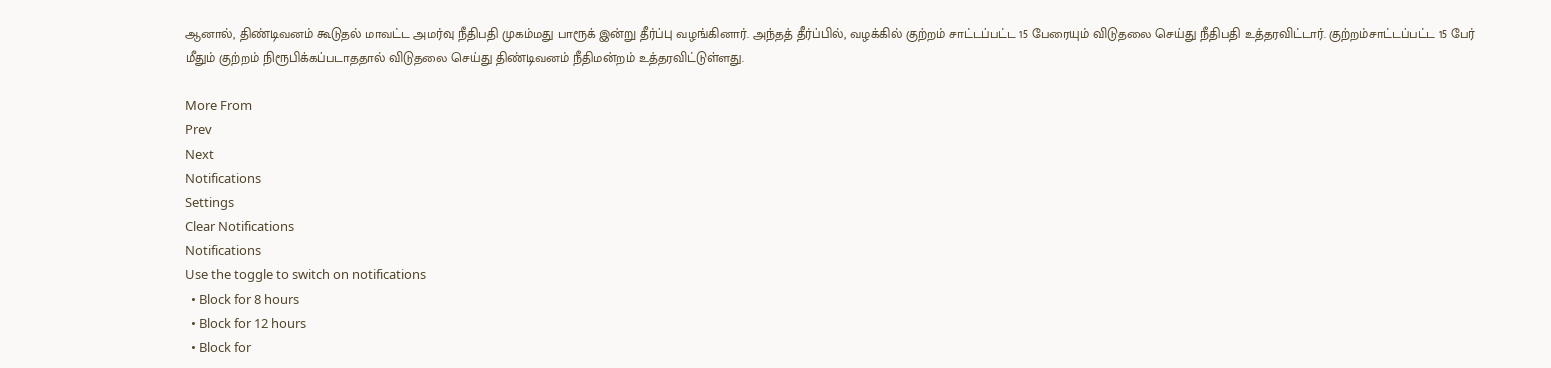ஆனால், திண்டிவனம் கூடுதல் மாவட்ட அமர்வு நீதிபதி முகம்மது பாரூக் இன்று தீர்ப்பு வழங்கினார். அந்தத் தீர்ப்பில், வழக்கில் குற்றம் சாட்டப்பட்ட 15 பேரையும் விடுதலை செய்து நீதிபதி உத்தரவிட்டார். குற்றம்சாட்டப்பட்ட 15 பேர் மீதும் குற்றம் நிரூபிக்கப்படாததால் விடுதலை செய்து திண்டிவனம் நீதிமன்றம் உத்தரவிட்டுள்ளது.

More From
Prev
Next
Notifications
Settings
Clear Notifications
Notifications
Use the toggle to switch on notifications
  • Block for 8 hours
  • Block for 12 hours
  • Block for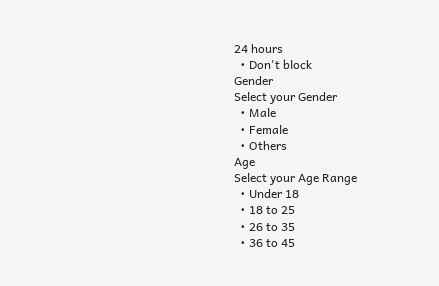24 hours
  • Don't block
Gender
Select your Gender
  • Male
  • Female
  • Others
Age
Select your Age Range
  • Under 18
  • 18 to 25
  • 26 to 35
  • 36 to 45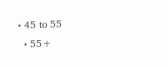• 45 to 55
  • 55+